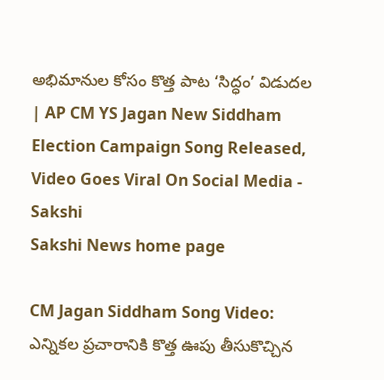అభిమానుల కోసం కొత్త పాట ‘సిద్ధం’ విడుదల | AP CM YS Jagan New Siddham Election Campaign Song Released, Video Goes Viral On Social Media - Sakshi
Sakshi News home page

CM Jagan Siddham Song Video: ఎన్నికల ప్రచారానికి కొత్త ఊపు తీసుకొచ్చిన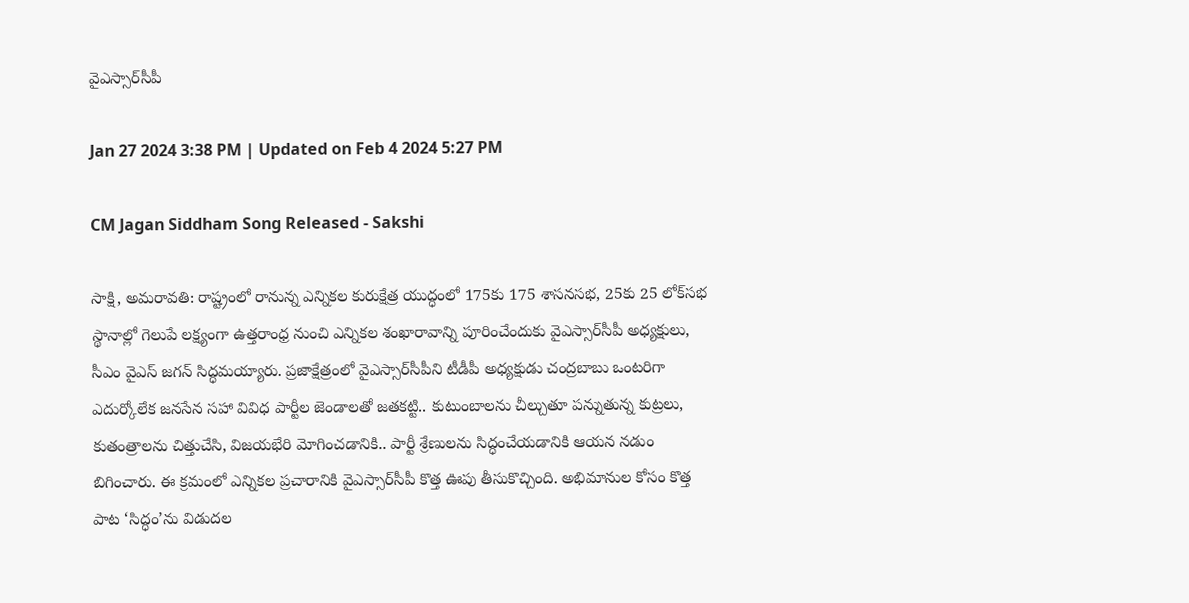వైఎస్సార్‌సీపీ

Jan 27 2024 3:38 PM | Updated on Feb 4 2024 5:27 PM

CM Jagan Siddham Song Released - Sakshi

సాక్షి, అమరావతి: రాష్ట్రంలో రానున్న ఎన్నికల కురుక్షేత్ర యుద్ధంలో 175కు 175 శాసనసభ, 25కు 25 లోక్‌సభ స్థానాల్లో గెలుపే లక్ష్యంగా ఉత్తరాంధ్ర నుంచి ఎన్నికల శంఖారావాన్ని పూరించేందుకు వైఎస్సార్‌సీపీ అధ్యక్షులు, సీఎం వైఎస్‌ జగన్‌ సిద్ధమయ్యారు. ప్రజాక్షేత్రంలో వైఎస్సార్‌సీపీని టీడీపీ అధ్యక్షుడు చంద్రబాబు ఒంటరిగా ఎదుర్కోలేక జనసేన సహా వివిధ పార్టీల జెండాలతో జతకట్టి.. కుటుంబాలను చీల్చుతూ పన్నుతున్న కుట్రలు, కుతంత్రాలను చిత్తుచేసి, విజయభేరి మోగించడానికి.. పార్టీ శ్రేణులను సిద్ధంచేయడానికి ఆయన నడుం బిగించారు. ఈ క్రమంలో ఎన్నికల ప్రచారానికి వైఎస్సార్‌సీపీ కొత్త ఊపు తీసుకొచ్చింది. అభిమానుల కోసం కొత్త పాట ‘సిద్ధం’ను విడుదల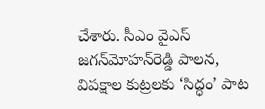చేశారు. సీఎం వైఎస్‌ జగన్‌మోహన్‌రెడ్డి పాలన, విపక్షాల కుట్రలకు ‘సిద్ధం’ పాట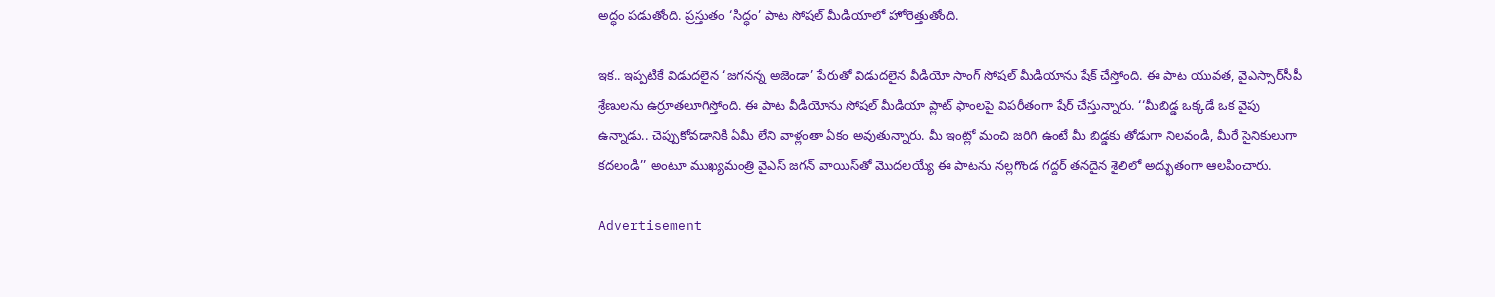అద్ధం పడుతోంది. ప్రస్తుతం ‘సిద్ధం’ పాట సోషల్‌ మీడియాలో హోరెత్తుతోంది.

ఇక.. ఇప్పటికే విడుదలైన ‘జగనన్న అజెండా’ పేరుతో విడుదలైన వీడియో సాంగ్‌ సోషల్‌ మీడియాను షేక్‌ చేస్తోంది. ఈ పాట యువత, వైఎస్సార్‌సీపీ శ్రేణులను ఉర్రూతలూగిస్తోంది. ఈ పాట వీడియోను సోషల్‌ మీడియా ప్లాట్‌ ఫాంలపై విపరీతంగా షేర్‌ చేస్తున్నారు. ‘‘మీబిడ్డ ఒక్కడే ఒక వైపు ఉన్నాడు.. చెప్పుకోవడానికి ఏమీ లేని వాళ్లంతా ఏకం అవుతున్నారు. మీ ఇంట్లో మంచి జరిగి ఉంటే మీ బిడ్డకు తోడుగా నిలవండి, మీరే సైనికులుగా కదలండి’’ అంటూ ముఖ్యమంత్రి వైఎస్‌ జగన్‌ వాయిస్‌తో మొదలయ్యే ఈ పాటను నల్లగొండ గద్దర్‌ తనదైన శైలిలో అద్భుతంగా ఆలపించారు.

Advertisement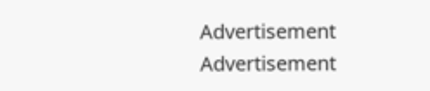Advertisement
Advertisement